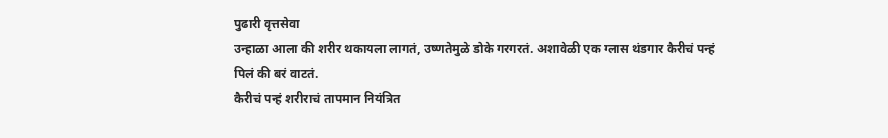पुढारी वृत्तसेवा
उन्हाळा आला की शरीर थकायला लागतं, उष्णतेमुळे डोके गरगरतं. अशावेळी एक ग्लास थंडगार कैरीचं पन्हं पिलं की बरं वाटतं.
कैरीचं पन्हं शरीराचं तापमान नियंत्रित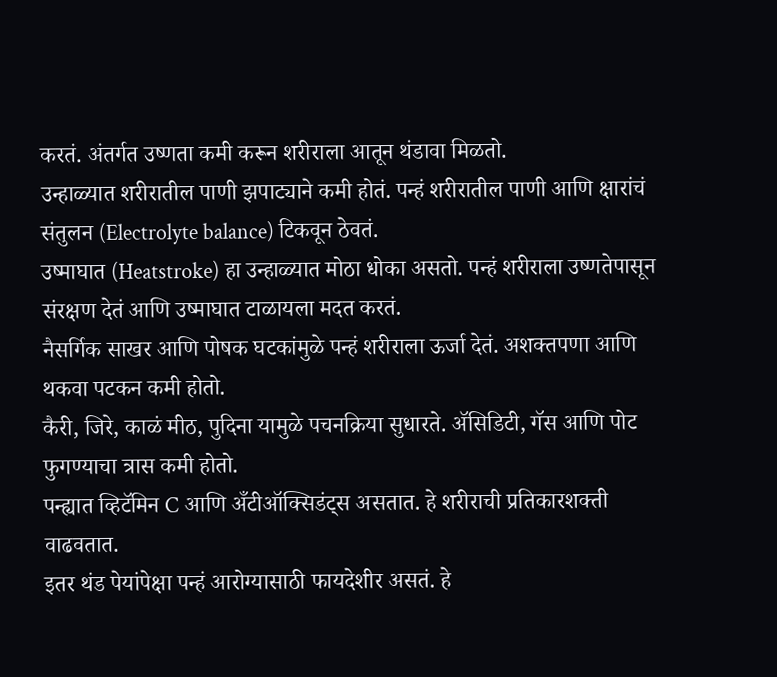करतं. अंतर्गत उष्णता कमी करून शरीराला आतून थंडावा मिळतो.
उन्हाळ्यात शरीरातील पाणी झपाट्याने कमी होतं. पन्हं शरीरातील पाणी आणि क्षारांचं संतुलन (Electrolyte balance) टिकवून ठेवतं.
उष्माघात (Heatstroke) हा उन्हाळ्यात मोठा धोका असतो. पन्हं शरीराला उष्णतेपासून संरक्षण देतं आणि उष्माघात टाळायला मदत करतं.
नैसर्गिक साखर आणि पोषक घटकांमुळे पन्हं शरीराला ऊर्जा देतं. अशक्तपणा आणि थकवा पटकन कमी होतो.
कैरी, जिरे, काळं मीठ, पुदिना यामुळे पचनक्रिया सुधारते. ॲसिडिटी, गॅस आणि पोट फुगण्याचा त्रास कमी होतो.
पन्ह्यात व्हिटॅमिन C आणि अँटीऑक्सिडंट्स असतात. हे शरीराची प्रतिकारशक्ती वाढवतात.
इतर थंड पेयांपेक्षा पन्हं आरोग्यासाठी फायदेशीर असतं. हे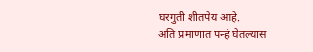घरगुती शीतपेय आहे.
अति प्रमाणात पन्हं घेतल्यास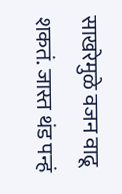साखरेमुळे वजन वाढू शकतं. जास्त थंड पन्हं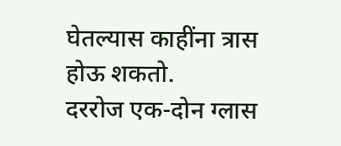घेतल्यास काहींना त्रास होऊ शकतो.
दररोज एक-दोन ग्लास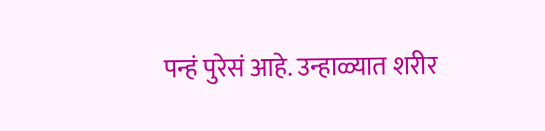पन्हं पुरेसं आहे. उन्हाळ्यात शरीर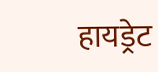हायड्रेट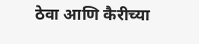ठेवा आणि कैरीच्या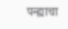पन्ह्याचा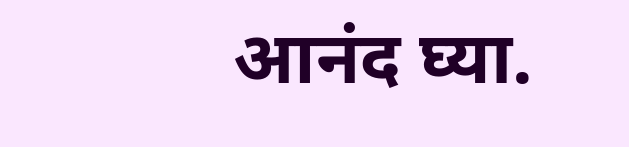आनंद घ्या.